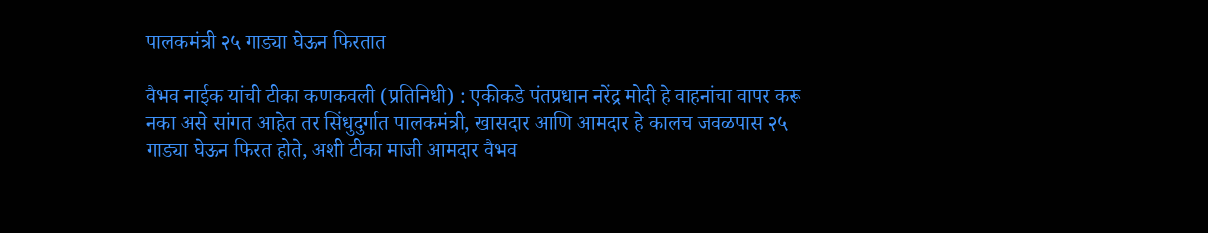पालकमंत्री २५ गाड्या घेऊन फिरतात

वैभव नाईक यांची टीका कणकवली (प्रतिनिधी) : एकीकडे पंतप्रधान नरेंद्र मोदी हे वाहनांचा वापर करू नका असे सांगत आहेत तर सिंधुदुर्गात पालकमंत्री, खासदार आणि आमदार हे कालच जवळपास २५ गाड्या घेऊन फिरत होते, अशी टीका माजी आमदार वैभव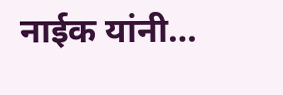नाईक यांनी…